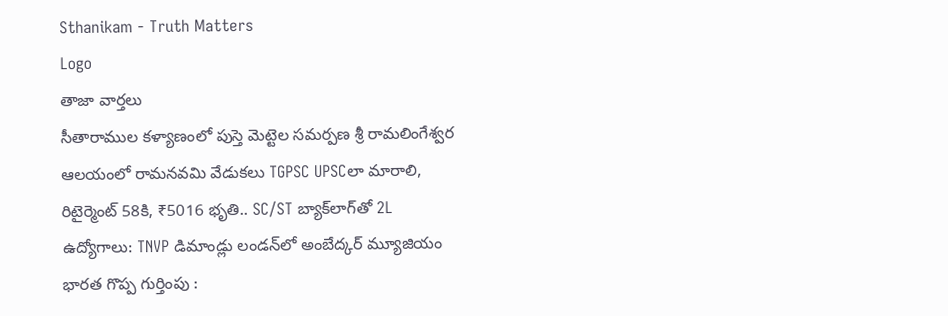Sthanikam - Truth Matters
Logo
తాజా వార్తలు
సీతారాముల కళ్యాణంలో పుస్తె మెట్టెల సమర్పణ శ్రీ రామలింగేశ్వర ఆలయంలో రామనవమి వేడుకలు TGPSC UPSCలా మారాలి, రిటైర్మెంట్ 58కి, ₹5016 భృతి.. SC/ST బ్యాక్‌లాగ్‌తో 2L ఉద్యోగాలు: TNVP డిమాండ్లు లండన్‌లో అంబేద్కర్ మ్యూజియం భారత గొప్ప గుర్తింపు :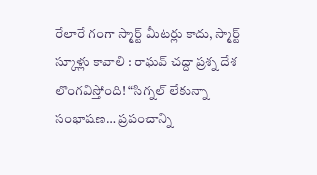రేలారే గంగా స్మార్ట్ మీటర్లు కాదు, స్మార్ట్ స్కూళ్లు కావాలి : రాఘవ్ చద్దా ప్రశ్న దేశ లొంగవిస్తోంది! “సిగ్నల్ లేకున్నా సంభాషణ… ప్రపంచాన్ని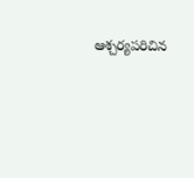ఆశ్చర్యపరిచిన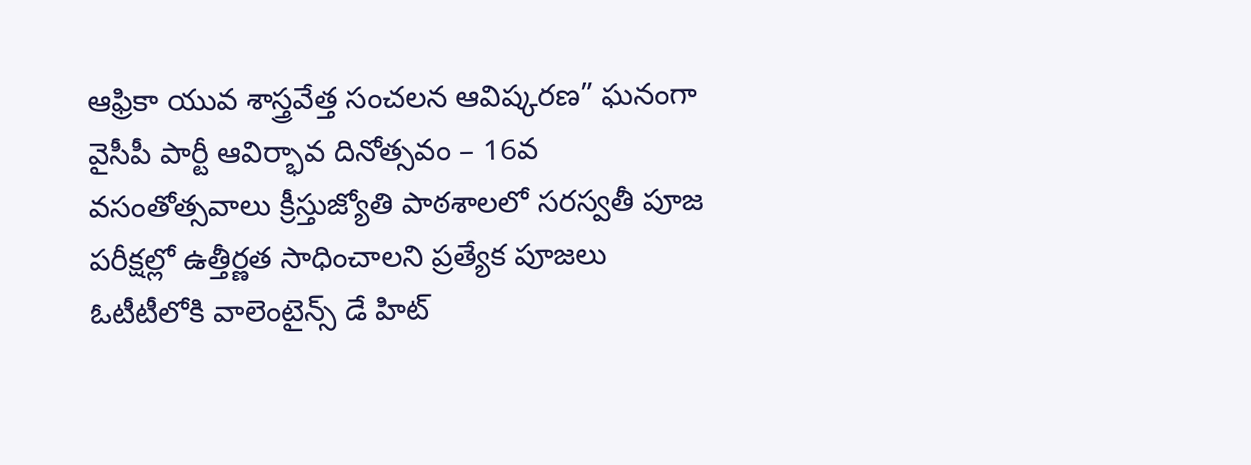ఆఫ్రికా యువ శాస్త్రవేత్త సంచలన ఆవిష్కరణ” ఘనంగా వైసీపీ పార్టీ ఆవిర్భావ దినోత్సవం – 16వ వసంతోత్సవాలు క్రీస్తుజ్యోతి పాఠశాలలో సరస్వతీ పూజ పరీక్షల్లో ఉత్తీర్ణత సాధించాలని ప్రత్యేక పూజలు ఓటీటీలోకి వాలెంటైన్స్ డే హిట్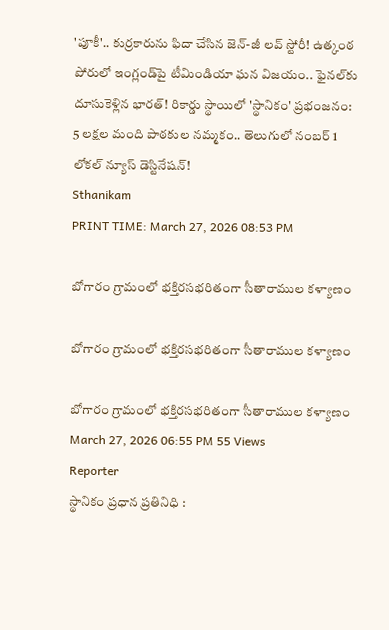'పూకీ'.. కుర్రకారును ఫిదా చేసిన జెన్-జీ లవ్ స్టోరీ! ఉత్కంఠ పోరులో ఇంగ్లండ్‌పై టీమిండియా ఘన విజయం.. ఫైనల్‌కు దూసుకెళ్లిన భారత్! రికార్డు స్థాయిలో 'స్థానికం' ప్రభంజనం: 5 లక్షల మంది పాఠకుల నమ్మకం.. తెలుగులో నంబర్ 1 లోకల్ న్యూస్ డెస్టినేషన్!
Sthanikam
PRINT TIME: March 27, 2026 08:53 PM

బోగారం గ్రామంలో భక్తిరసభరితంగా సీతారాముల కళ్యాణం

బోగారం గ్రామంలో భక్తిరసభరితంగా సీతారాముల కళ్యాణం

బోగారం గ్రామంలో భక్తిరసభరితంగా సీతారాముల కళ్యాణం
March 27, 2026 06:55 PM 55 Views
Reporter
స్థానికం ప్రధాన ప్రతినిధి :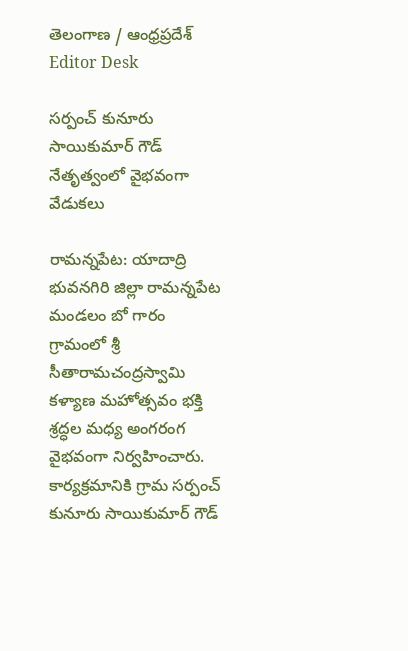తెలంగాణ / ఆంధ్రప్రదేశ్
Editor Desk

సర్పంచ్ కునూరు సాయికుమార్ గౌడ్ నేతృత్వంలో వైభవంగా వేడుకలు

రామన్నపేట: యాదాద్రి భువనగిరి జిల్లా రామన్నపేట మండలం బో గారం గ్రామంలో శ్రీ సీతారామచంద్రస్వామి కళ్యాణ మహోత్సవం భక్తి శ్రద్ధల మధ్య అంగరంగ వైభవంగా నిర్వహించారు. కార్యక్రమానికి గ్రామ సర్పంచ్ కునూరు సాయికుమార్ గౌడ్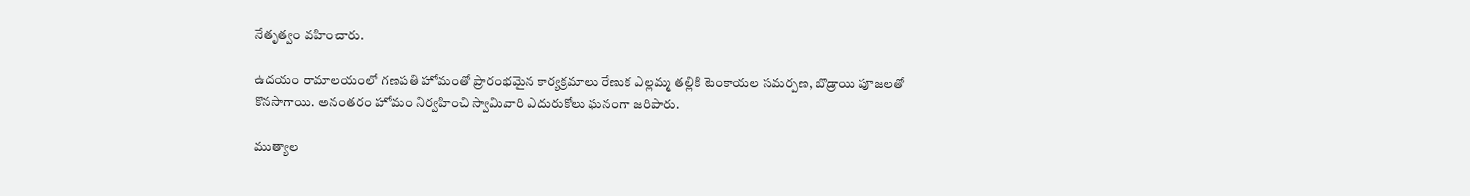నేతృత్వం వహించారు.

ఉదయం రామాలయంలో గణపతి హోమంతో ప్రారంభమైన కార్యక్రమాలు రేణుక ఎల్లమ్మ తల్లికి టెంకాయల సమర్పణ, బొడ్రాయి పూజలతో కొనసాగాయి. అనంతరం హోమం నిర్వహించి స్వామివారి ఎదురుకోలు ఘనంగా జరిపారు.

ముత్యాల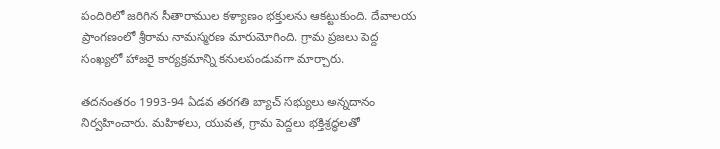పందిరిలో జరిగిన సీతారాముల కళ్యాణం భక్తులను ఆకట్టుకుంది. దేవాలయ ప్రాంగణంలో శ్రీరామ నామస్మరణ మారుమోగింది. గ్రామ ప్రజలు పెద్ద సంఖ్యలో హాజరై కార్యక్రమాన్ని కనులపండువగా మార్చారు.

తదనంతరం 1993-94 ఏడవ తరగతి బ్యాచ్ సభ్యులు అన్నదానం నిర్వహించారు. మహిళలు, యువత, గ్రామ పెద్దలు భక్తిశ్రద్ధలతో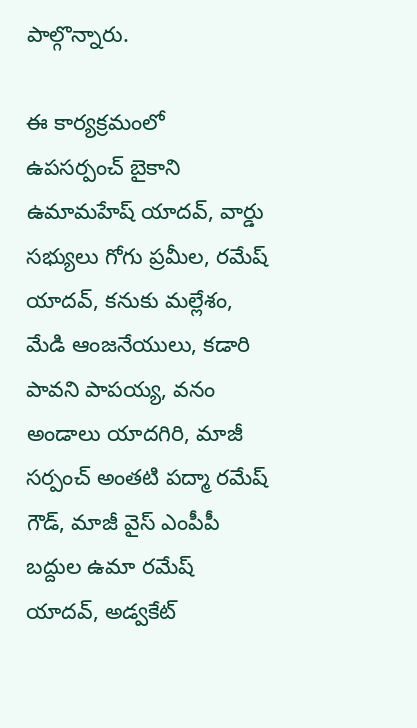పాల్గొన్నారు.

ఈ కార్యక్రమంలో ఉపసర్పంచ్ బైకాని ఉమామహేష్ యాదవ్, వార్డు సభ్యులు గోగు ప్రమీల, రమేష్ యాదవ్, కనుకు మల్లేశం, మేడి ఆంజనేయులు, కడారి పావని పాపయ్య, వనం అండాలు యాదగిరి, మాజీ సర్పంచ్ అంతటి పద్మా రమేష్ గౌడ్, మాజీ వైస్ ఎంపీపీ బద్దుల ఉమా రమేష్ యాదవ్, అడ్వకేట్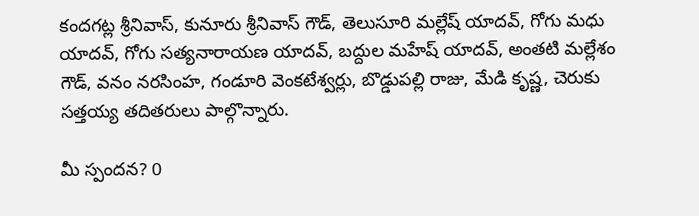కందగట్ల శ్రీనివాస్, కునూరు శ్రీనివాస్ గౌడ్, తెలుసూరి మల్లేష్ యాదవ్, గోగు మధు యాదవ్, గోగు సత్యనారాయణ యాదవ్, బద్దుల మహేష్ యాదవ్, అంతటి మల్లేశం గౌడ్, వనం నరసింహ, గండూరి వెంకటేశ్వర్లు, బొడ్డుపల్లి రాజు, మేడి కృష్ణ, చెరుకు సత్తయ్య తదితరులు పాల్గొన్నారు.

మీ స్పందన? 0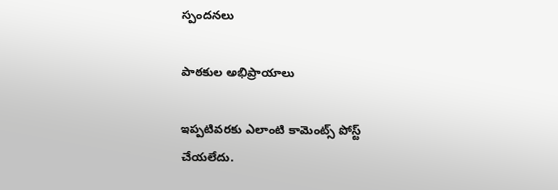స్పందనలు

పాఠకుల అభిప్రాయాలు

ఇప్పటివరకు ఎలాంటి కామెంట్స్ పోస్ట్ చేయలేదు.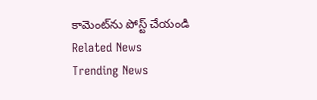కామెంట్‌ను పోస్ట్ చేయండి
Related News
Trending News